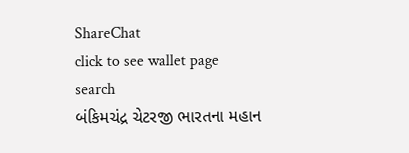ShareChat
click to see wallet page
search
બંકિમચંદ્ર ચેટરજી ભારતના મહાન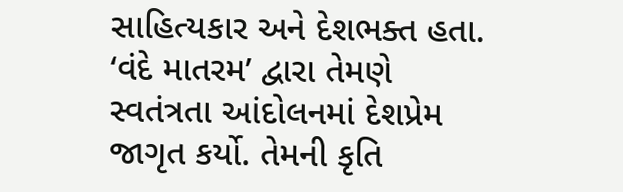સાહિત્યકાર અને દેશભક્ત હતા. ‘વંદે માતરમ’ દ્વારા તેમણે સ્વતંત્રતા આંદોલનમાં દેશપ્રેમ જાગૃત કર્યો. તેમની કૃતિ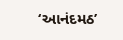‘આનંદમઠ’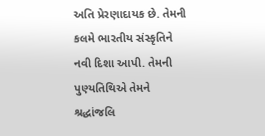અતિ પ્રેરણાદાયક છે. તેમની કલમે ભારતીય સંસ્કૃતિને નવી દિશા આપી. તેમની પુણ્યતિથિએ તેમને શ્રદ્ધાંજલિ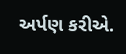અર્પણ કરીએ.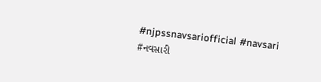#njpssnavsariofficial #navsari #નવસારી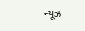ન્યૂઝ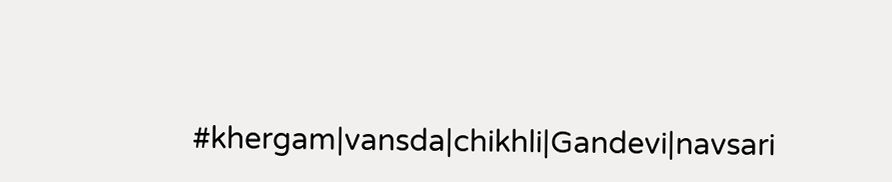#khergam|vansda|chikhli|Gandevi|navsari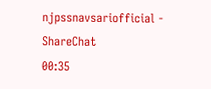njpssnavsariofficial - ShareChat
00:35